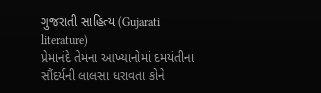ગુજરાતી સાહિત્ય (Gujarati literature)
પ્રેમાનંદે તેમના આખ્યાનોમાં દમયંતીના સૌંદર્યની લાલસા ધરાવતા કોને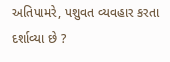અતિપામરે, પશુવત વ્યવહાર કરતા દર્શાવ્યા છે ?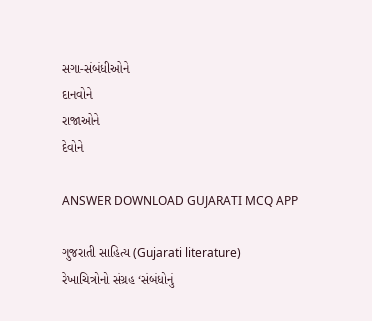સગા-સંબંધીઓને
દાનવોને
રાજાઓને
દેવોને

ANSWER DOWNLOAD GUJARATI MCQ APP

ગુજરાતી સાહિત્ય (Gujarati literature)
રેખાચિત્રોનો સંગ્રહ ‘સંબંધોનું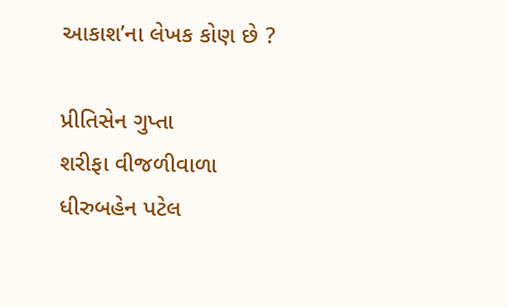આકાશ’ના લેખક કોણ છે ?

પ્રીતિસેન ગુપ્તા
શરીફા વીજળીવાળા
ધીરુબહેન પટેલ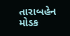તારાબહેન મોડક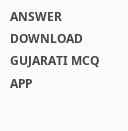ANSWER DOWNLOAD GUJARATI MCQ APP